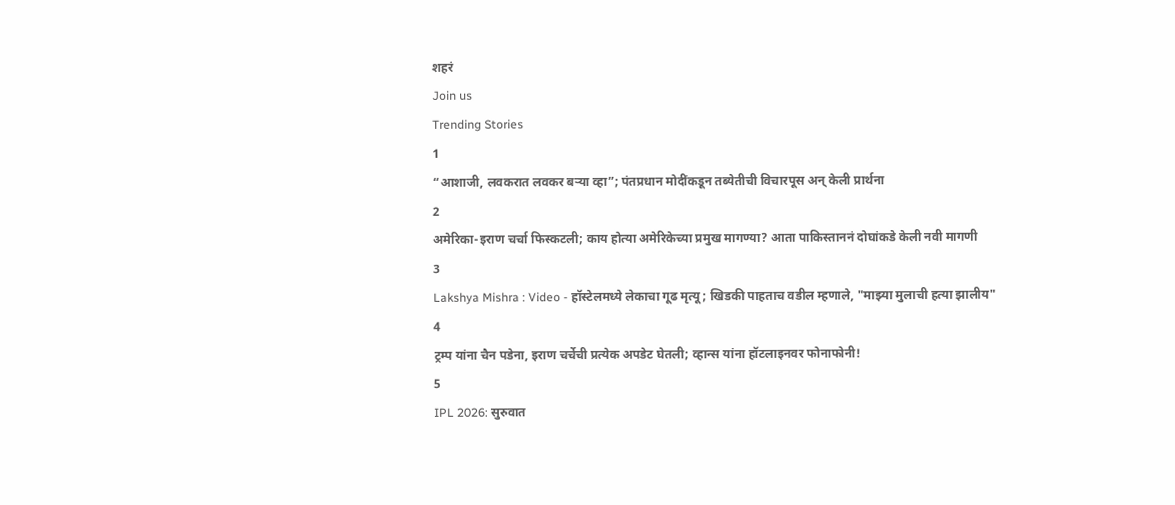शहरं
Join us
Trending Stories
1
“आशाजी, लवकरात लवकर बऱ्या व्हा”; पंतप्रधान मोदींकडून तब्येतीची विचारपूस अन् केली प्रार्थना
2
अमेरिका-इराण चर्चा फिस्कटली; काय होत्या अमेरिकेच्या प्रमुख मागण्या? आता पाकिस्ताननं दोघांकडे केली नवी मागणी
3
Lakshya Mishra : Video - हॉस्टेलमध्ये लेकाचा गूढ मृत्यू; खिडकी पाहताच वडील म्हणाले, "माझ्या मुलाची हत्या झालीय"
4
ट्रम्प यांना चैन पडेना, इराण चर्चेची प्रत्येक अपडेट घेतली; व्हान्स यांना हॉटलाइनवर फोनाफोनी!
5
IPL 2026: सुरुवात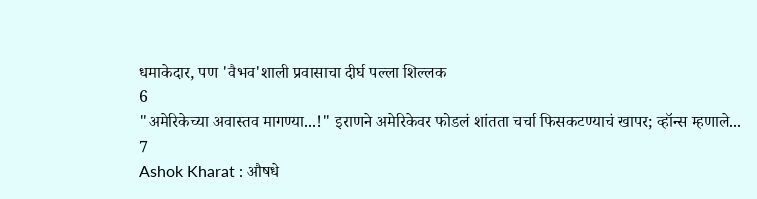धमाकेदार, पण 'वैभव'शाली प्रवासाचा दीर्घ पल्ला शिल्लक
6
"अमेरिकेच्या अवास्तव मागण्या...!" इराणने अमेरिकेवर फोडलं शांतता चर्चा फिसकटण्याचं खापर; व्हॉन्स म्हणाले...
7
Ashok Kharat : औषधे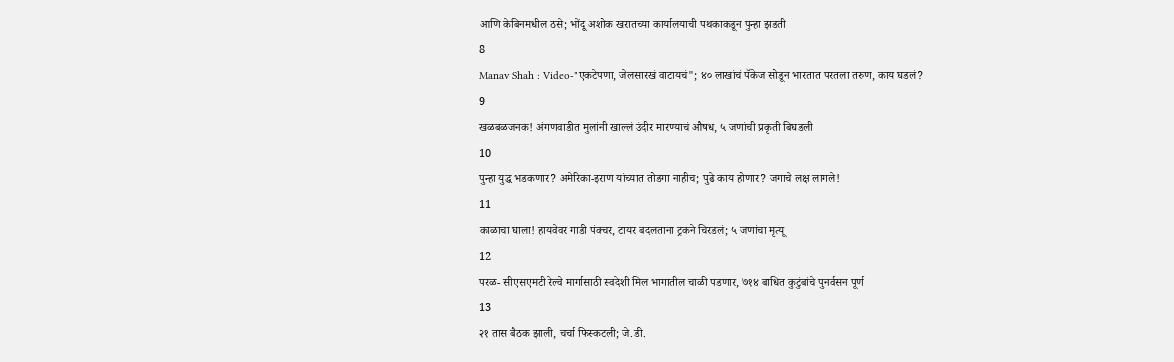आणि केबिनमधील ठसे; भोंदू अशोक खरातच्या कार्यालयाची पथकाकडून पुन्हा झडती
8
Manav Shah : Video-"एकटेपणा, जेलसारखं वाटायचं"; ४० लाखांचं पॅकेज सोडून भारतात परतला तरुण, काय घडलं?
9
खळबळजनक! अंगणवाडीत मुलांनी खाल्लं उंदीर मारण्याचं औषध, ५ जणांची प्रकृती बिघडली
10
पुन्हा युद्ध भडकणार? अमेरिका-इराण यांच्यात तोडगा नाहीच; पुढे काय होणार? जगाचे लक्ष लागले!
11
काळाचा घाला! हायवेवर गाडी पंक्चर, टायर बदलताना ट्रकने चिरडलं; ५ जणांचा मृत्यू
12
परळ- सीएसएमटी रेल्वे मार्गासाठी स्वदेशी मिल भागातील चाळी पडणार, ७१४ बाधित कुटुंबांचे पुनर्वसन पूर्ण
13
२१ तास बैठक झाली, चर्चा फिस्कटली; जे.डी.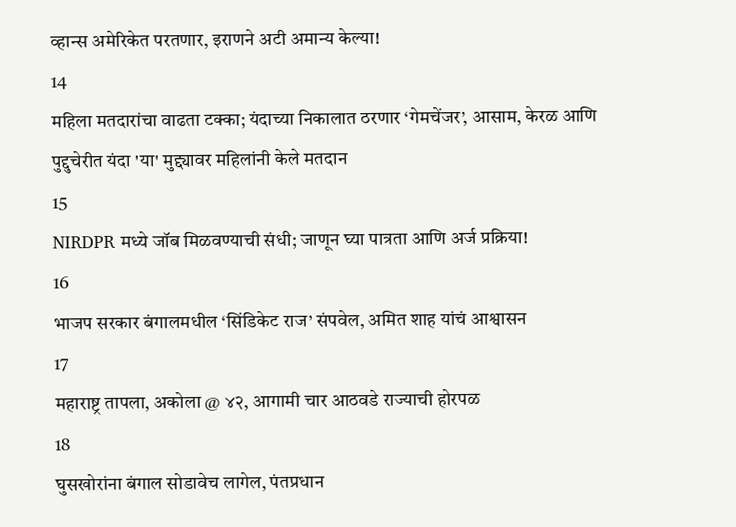व्हान्स अमेरिकेत परतणार, इराणने अटी अमान्य केल्या!
14
महिला मतदारांचा वाढता टक्का; यंदाच्या निकालात ठरणार ‘गेमचेंजर’, आसाम, केरळ आणि पुद्दुचेरीत यंदा 'या' मुद्द्यावर महिलांनी केले मतदान
15
NIRDPR मध्ये जॉब मिळवण्याची संधी; जाणून घ्या पात्रता आणि अर्ज प्रक्रिया!
16
भाजप सरकार बंगालमधील ‘सिंडिकेट राज’ संपवेल, अमित शाह यांचं आश्वासन
17
महाराष्ट्र तापला, अकोला @ ४२, आगामी चार आठवडे राज्याची होरपळ
18
घुसखोरांना बंगाल सोडावेच लागेल, पंतप्रधान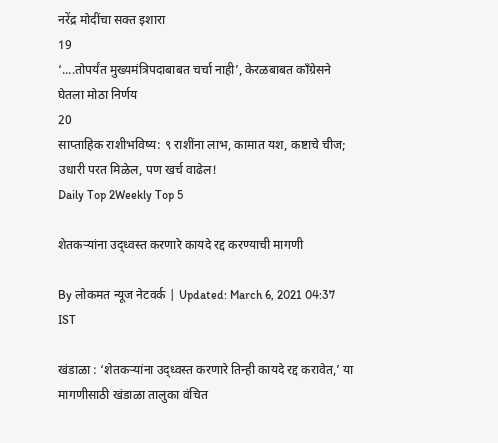नरेंद्र मोदींचा सक्त इशारा
19
‘....तोपर्यंत मुख्यमंत्रिपदाबाबत चर्चा नाही’, केरळबाबत काँग्रेसने घेतला मोठा निर्णय
20
साप्ताहिक राशीभविष्य: ९ राशींना लाभ, कामात यश, कष्टाचे चीज; उधारी परत मिळेल, पण खर्च वाढेल!
Daily Top 2Weekly Top 5

शेतकऱ्यांना उद्‌ध्वस्त करणारे कायदे रद्द करण्याची मागणी

By लोकमत न्यूज नेटवर्क | Updated: March 6, 2021 04:37 IST

खंडाळा : ‘शेतकऱ्यांना उद्‌ध्वस्त करणारे तिन्ही कायदे रद्द करावेत,’ या मागणीसाठी खंडाळा तालुका वंचित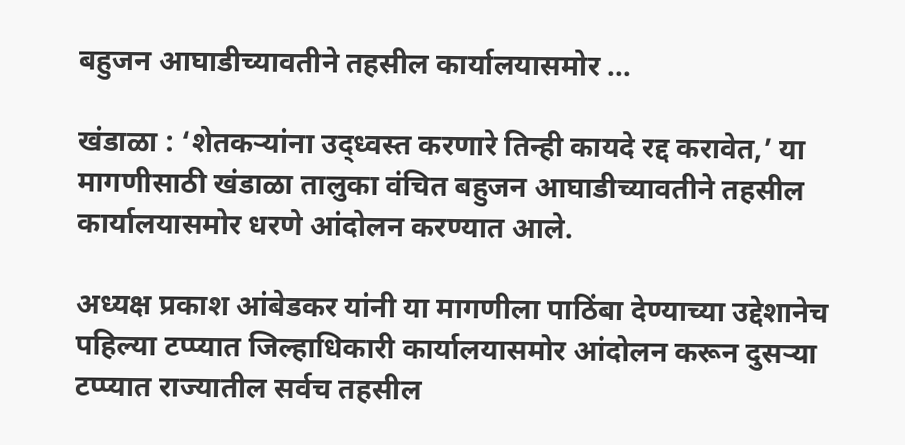बहुजन आघाडीच्यावतीने तहसील कार्यालयासमोर ...

खंडाळा : ‘शेतकऱ्यांना उद्‌ध्वस्त करणारे तिन्ही कायदे रद्द करावेत,’ या मागणीसाठी खंडाळा तालुका वंचित बहुजन आघाडीच्यावतीने तहसील कार्यालयासमोर धरणे आंदोलन करण्यात आले.

अध्यक्ष प्रकाश आंबेडकर यांनी या मागणीला पाठिंबा देण्याच्या उद्देशानेच पहिल्या टप्प्यात जिल्हाधिकारी कार्यालयासमोर आंदोलन करून दुसऱ्या टप्प्यात राज्यातील सर्वच तहसील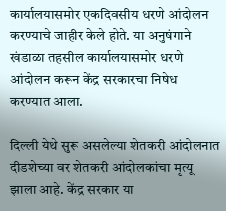कार्यालयासमोर एकदिवसीय धरणे आंदोलन करण्याचे जाहीर केले होते. या अनुषंगाने खंडाळा तहसील कार्यालयासमोर धरणे आंदोलन करून केंद्र सरकारचा निषेध करण्यात आला.

दिल्ली येथे सुरू असलेल्या शेतकरी आंदोलनात दीडशेच्या वर शेतकरी आंदोलकांचा मृत्यू झाला आहे. केंद्र सरकार या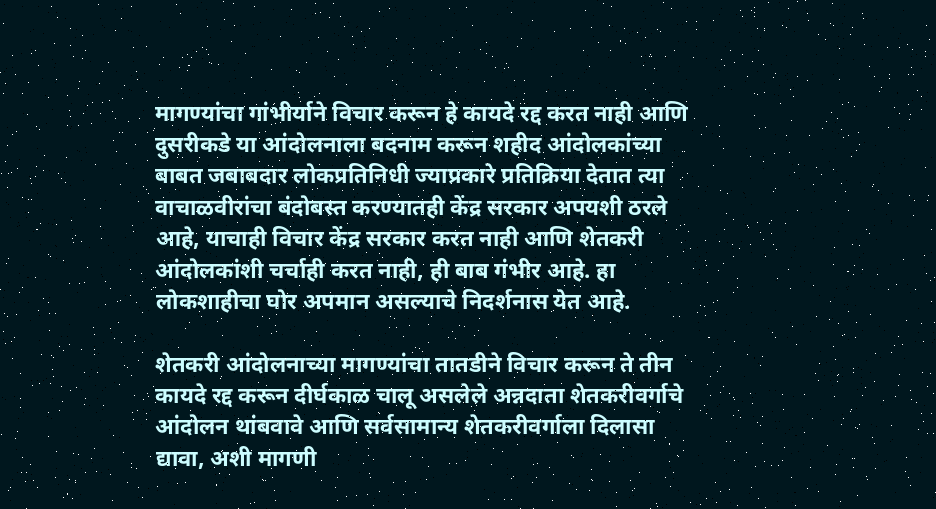मागण्यांचा गांभीर्याने विचार करून हे कायदे रद्द करत नाही आणि दुसरीकडे या आंदोलनाला बदनाम करून शहीद आंदोलकांच्या बाबत जबाबदार लोकप्रतिनिधी ज्याप्रकारे प्रतिक्रिया देतात त्या वाचाळवीरांचा बंदोबस्त करण्यातही केंद्र सरकार अपयशी ठरले आहे, याचाही विचार केंद्र सरकार करत नाही आणि शेतकरी आंदोलकांशी चर्चाही करत नाही, ही बाब गंभीर आहे. हा लोकशाहीचा घोर अपमान असल्याचे निदर्शनास येत आहे.

शेतकरी आंदोलनाच्या मागण्यांचा तातडीने विचार करून ते तीन कायदे रद्द करून दीर्घकाळ चालू असलेले अन्नदाता शेतकरीवर्गाचे आंदोलन थांबवावे आणि सर्वसामान्य शेतकरीवर्गाला दिलासा द्यावा, अशी मागणी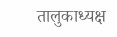तालुकाध्यक्ष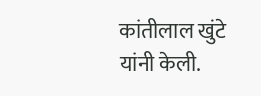कांतीलाल खुंटे यांनी केली.